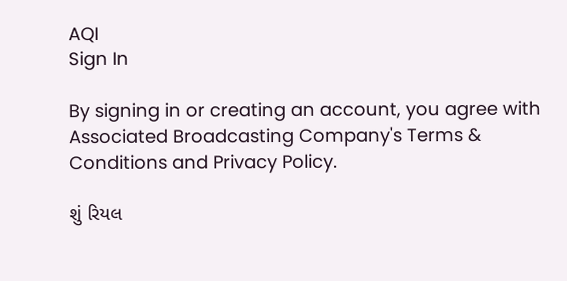AQI
Sign In

By signing in or creating an account, you agree with Associated Broadcasting Company's Terms & Conditions and Privacy Policy.

શું રિયલ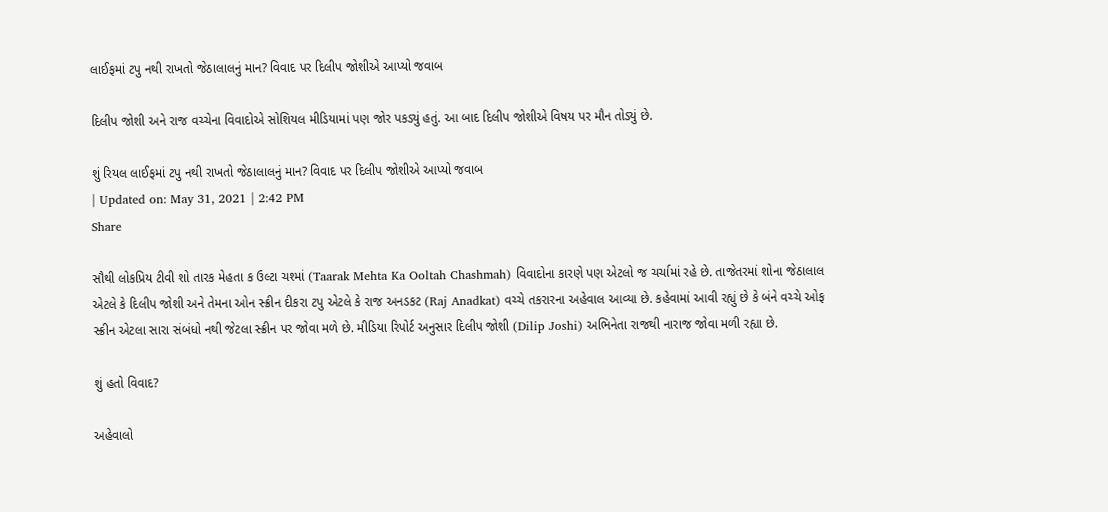લાઈફમાં ટપુ નથી રાખતો જેઠાલાલનું માન? વિવાદ પર દિલીપ જોશીએ આપ્યો જવાબ

દિલીપ જોશી અને રાજ વચ્ચેના વિવાદોએ સોશિયલ મીડિયામાં પણ જોર પકડ્યું હતું. આ બાદ દિલીપ જોશીએ વિષય પર મૌન તોડ્યું છે.

શું રિયલ લાઈફમાં ટપુ નથી રાખતો જેઠાલાલનું માન? વિવાદ પર દિલીપ જોશીએ આપ્યો જવાબ
| Updated on: May 31, 2021 | 2:42 PM
Share

સૌથી લોકપ્રિય ટીવી શો તારક મેહતા ક ઉલ્ટા ચશ્માં (Taarak Mehta Ka Ooltah Chashmah) વિવાદોના કારણે પણ એટલો જ ચર્ચામાં રહે છે. તાજેતરમાં શોના જેઠાલાલ એટલે કે દિલીપ જોશી અને તેમના ઓન સ્ક્રીન દીકરા ટપુ એટલે કે રાજ અનડકટ (Raj Anadkat) વચ્ચે તકરારના અહેવાલ આવ્યા છે. કહેવામાં આવી રહ્યું છે કે બંને વચ્ચે ઓફ સ્ક્રીન એટલા સારા સંબંધો નથી જેટલા સ્ક્રીન પર જોવા મળે છે. મીડિયા રિપોર્ટ અનુસાર દિલીપ જોશી (Dilip Joshi) અભિનેતા રાજથી નારાજ જોવા મળી રહ્યા છે.

શું હતો વિવાદ?

અહેવાલો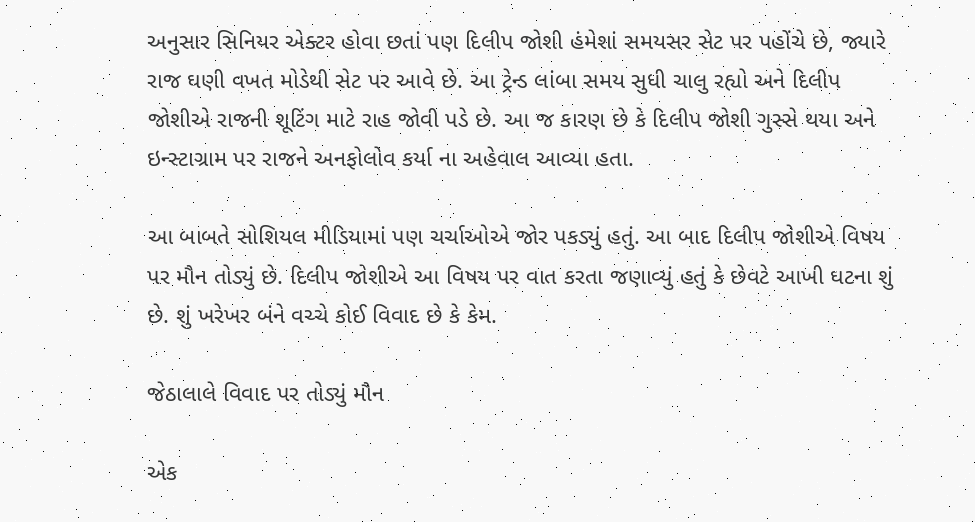અનુસાર સિનિયર એક્ટર હોવા છતાં પણ દિલીપ જોશી હંમેશાં સમયસર સેટ પર પહોંચે છે, જ્યારે રાજ ઘણી વખત મોડેથી સેટ પર આવે છે. આ ટ્રેન્ડ લાંબા સમય સુધી ચાલુ રહ્યો અને દિલીપ જોશીએ રાજની શૂટિંગ માટે રાહ જોવી પડે છે. આ જ કારણ છે કે દિલીપ જોશી ગુસ્સે થયા અને ઇન્સ્ટાગ્રામ પર રાજને અનફોલોવ કર્યા ના અહેવાલ આવ્યા હતા.

આ બાબતે સોશિયલ મીડિયામાં પણ ચર્ચાઓએ જોર પકડ્યું હતું. આ બાદ દિલીપ જોશીએ વિષય પર મૌન તોડ્યું છે. દિલીપ જોશીએ આ વિષય પર વાત કરતા જણાવ્યું હતું કે છેવટે આખી ઘટના શું છે. શું ખરેખર બંને વચ્ચે કોઈ વિવાદ છે કે કેમ.

જેઠાલાલે વિવાદ પર તોડ્યું મૌન

એક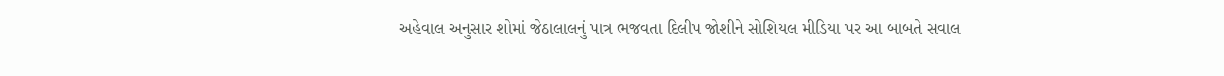અહેવાલ અનુસાર શોમાં જેઠાલાલનું પાત્ર ભજવતા દિલીપ જોશીને સોશિયલ મીડિયા પર આ બાબતે સવાલ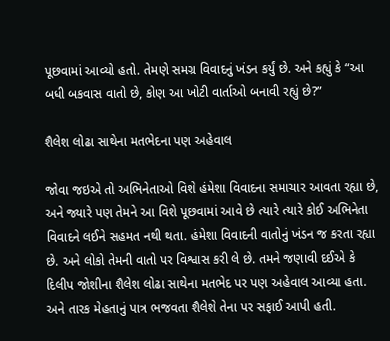પૂછવામાં આવ્યો હતો. તેમણે સમગ્ર વિવાદનું ખંડન કર્યું છે. અને કહ્યું કે “આ બધી બકવાસ વાતો છે, કોણ આ ખોટી વાર્તાઓ બનાવી રહ્યું છે?”

શૈલેશ લોઢા સાથેના મતભેદના પણ અહેવાલ

જોવા જઇએ તો અભિનેતાઓ વિશે હંમેશા વિવાદના સમાચાર આવતા રહ્યા છે, અને જ્યારે પણ તેમને આ વિશે પૂછવામાં આવે છે ત્યારે ત્યારે કોઈ અભિનેતા વિવાદને લઈને સહમત નથી થતા. હંમેશા વિવાદની વાતોનું ખંડન જ કરતા રહ્યા છે. અને લોકો તેમની વાતો પર વિશ્વાસ કરી લે છે. તમને જણાવી દઈએ કે દિલીપ જોશીના શૈલેશ લોઢા સાથેના મતભેદ પર પણ અહેવાલ આવ્યા હતા. અને તારક મેહતાનું પાત્ર ભજવતા શૈલેશે તેના પર સફાઈ આપી હતી.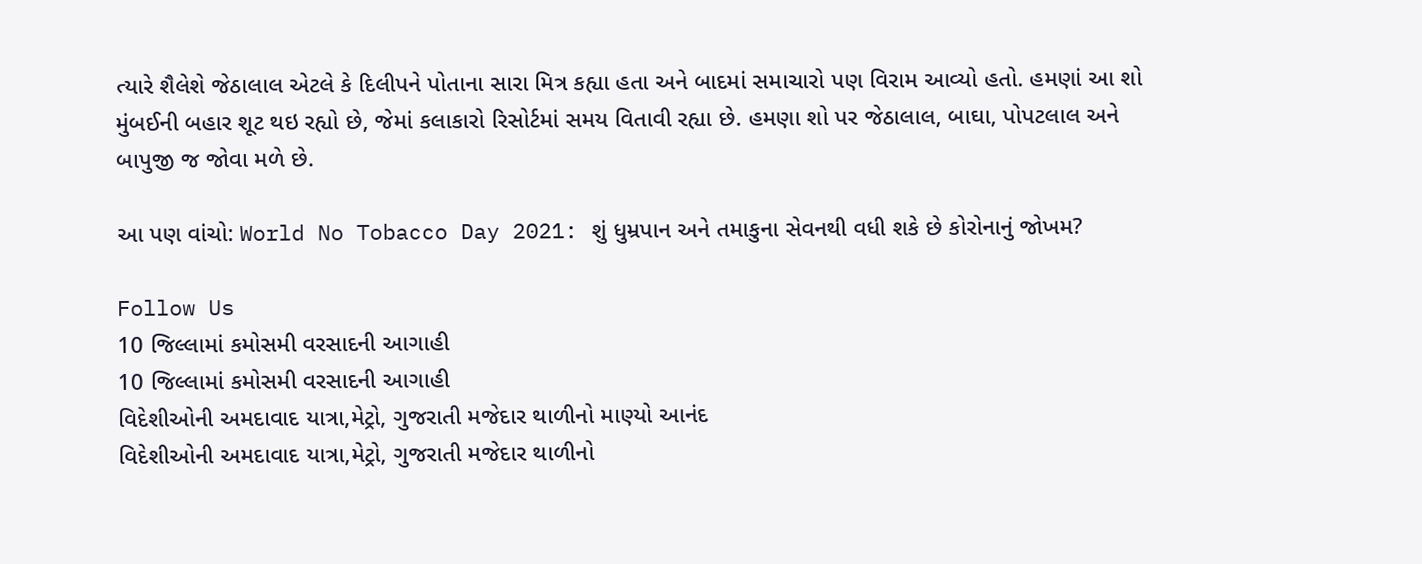ત્યારે શૈલેશે જેઠાલાલ એટલે કે દિલીપને પોતાના સારા મિત્ર કહ્યા હતા અને બાદમાં સમાચારો પણ વિરામ આવ્યો હતો. હમણાં આ શો મુંબઈની બહાર શૂટ થઇ રહ્યો છે, જેમાં કલાકારો રિસોર્ટમાં સમય વિતાવી રહ્યા છે. હમણા શો પર જેઠાલાલ, બાઘા, પોપટલાલ અને બાપુજી જ જોવા મળે છે.

આ પણ વાંચો: World No Tobacco Day 2021: શું ધુમ્રપાન અને તમાકુના સેવનથી વધી શકે છે કોરોનાનું જોખમ?

Follow Us
10 જિલ્લામાં કમોસમી વરસાદની આગાહી
10 જિલ્લામાં કમોસમી વરસાદની આગાહી
વિદેશીઓની અમદાવાદ યાત્રા,મેટ્રો, ગુજરાતી મજેદાર થાળીનો માણ્યો આનંદ
વિદેશીઓની અમદાવાદ યાત્રા,મેટ્રો, ગુજરાતી મજેદાર થાળીનો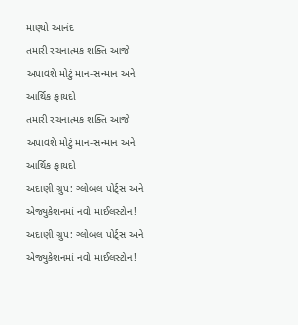માણ્યો આનંદ
તમારી રચનાત્મક શક્તિ આજે અપાવશે મોટું માન-સન્માન અને આર્થિક ફાયદો
તમારી રચનાત્મક શક્તિ આજે અપાવશે મોટું માન-સન્માન અને આર્થિક ફાયદો
અદાણી ગ્રુપ: ગ્લોબલ પોર્ટ્સ અને એજ્યુકેશનમાં નવો માઈલસ્ટોન!
અદાણી ગ્રુપ: ગ્લોબલ પોર્ટ્સ અને એજ્યુકેશનમાં નવો માઈલસ્ટોન!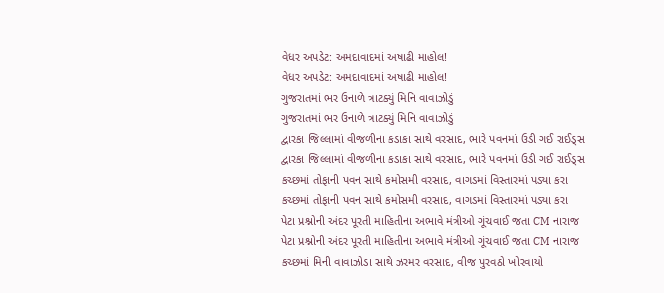વેધર અપડેટ: અમદાવાદમાં અષાઢી માહોલ!
વેધર અપડેટ: અમદાવાદમાં અષાઢી માહોલ!
ગુજરાતમાં ભર ઉનાળે ત્રાટક્યું મિનિ વાવાઝોડું
ગુજરાતમાં ભર ઉનાળે ત્રાટક્યું મિનિ વાવાઝોડું
દ્વારકા જિલ્લામાં વીજળીના કડાકા સાથે વરસાદ, ભારે પવનમાં ઉડી ગઈ રાઈડ્સ
દ્વારકા જિલ્લામાં વીજળીના કડાકા સાથે વરસાદ, ભારે પવનમાં ઉડી ગઈ રાઈડ્સ
કચ્છમાં તોફાની પવન સાથે કમોસમી વરસાદ, વાગડમાં વિસ્તારમાં પડ્યા કરા
કચ્છમાં તોફાની પવન સાથે કમોસમી વરસાદ, વાગડમાં વિસ્તારમાં પડ્યા કરા
પેટા પ્રશ્નોની અંદર પૂરતી માહિતીના અભાવે મંત્રીઓ ગૂંચવાઈ જતા CM નારાજ
પેટા પ્રશ્નોની અંદર પૂરતી માહિતીના અભાવે મંત્રીઓ ગૂંચવાઈ જતા CM નારાજ
કચ્છમાં મિની વાવાઝોડા સાથે ઝરમર વરસાદ, વીજ પુરવઠો ખોરવાયો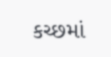કચ્છમાં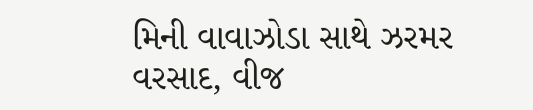મિની વાવાઝોડા સાથે ઝરમર વરસાદ, વીજ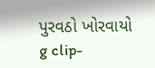પુરવઠો ખોરવાયો
g clip-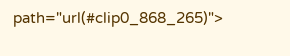path="url(#clip0_868_265)">